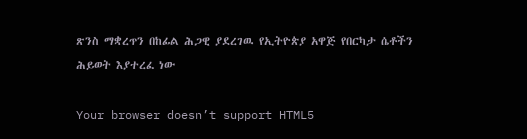ጽንስ ማቋረጥን በከፊል ሕጋዊ ያደረገዉ የኢትዮጵያ አዋጅ የበርካታ ሴቶችን ሕይወት እያተረፈ ነው

Your browser doesn’t support HTML5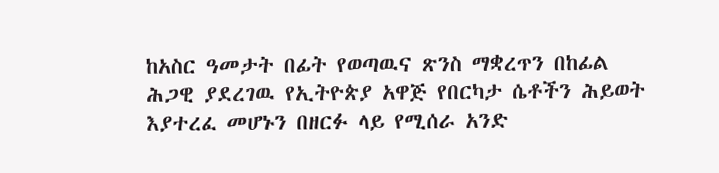ከአስር ዓመታት በፊት የወጣዉና ጽንስ ማቋረጥን በከፊል ሕጋዊ ያደረገዉ የኢትዮጵያ አዋጅ የበርካታ ሴቶችን ሕይወት እያተረፈ መሆኑን በዘርፉ ላይ የሚሰራ አንድ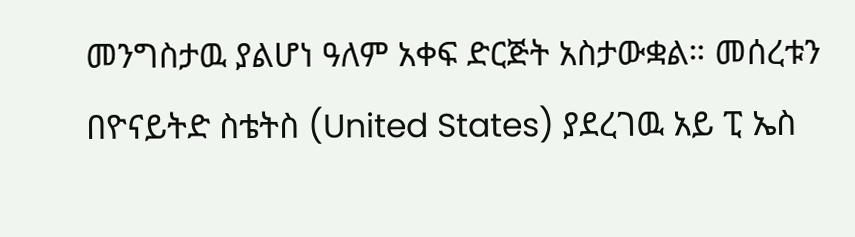መንግስታዉ ያልሆነ ዓለም አቀፍ ድርጅት አስታውቋል። መሰረቱን በዮናይትድ ስቴትስ (United States) ያደረገዉ አይ ፒ ኤስ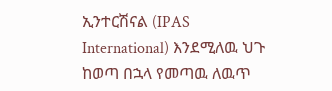ኢንተርሽናል (IPAS International) እንደሚለዉ ህጉ ከወጣ በኋላ የመጣዉ ለዉጥ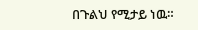በጉልህ የሚታይ ነዉ።